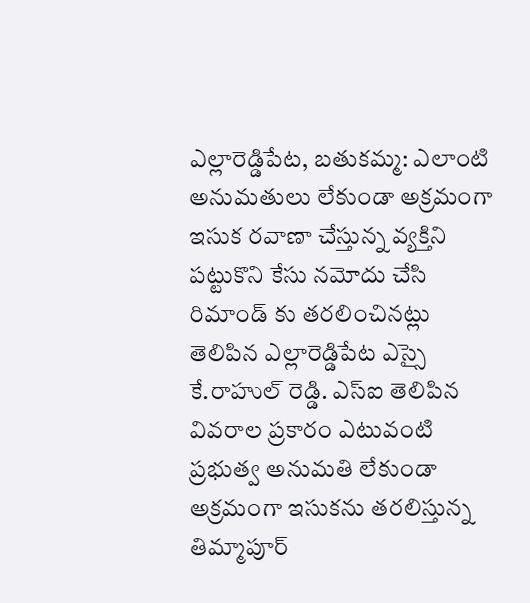ఎల్లారెడ్డిపేట, బతుకమ్మ: ఎలాంటి అనుమతులు లేకుండా అక్రమంగా ఇసుక రవాణా చేస్తున్న వ్యక్తిని పట్టుకొని కేసు నమోదు చేసి రిమాండ్ కు తరలించినట్లు తెలిపిన ఎల్లారెడ్డిపేట ఎస్సై కే.రాహుల్ రెడ్డి. ఎస్ఐ తెలిపిన వివరాల ప్రకారం ఎటువంటి ప్రభుత్వ అనుమతి లేకుండా అక్రమంగా ఇసుకను తరలిస్తున్న తిమ్మాపూర్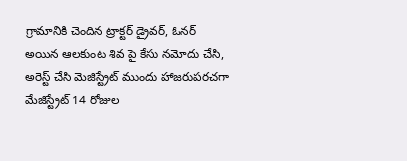గ్రామానికి చెందిన ట్రాక్టర్ డ్రైవర్, ఓనర్ అయిన ఆలకుంట శివ పై కేసు నమోదు చేసి, అరెస్ట్ చేసి మెజిస్ట్రేట్ ముందు హాజరుపరచగా మేజిస్ట్రేట్ 14 రోజుల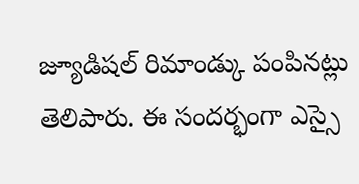జ్యూడిషల్ రిమాండ్కు పంపినట్లు తెలిపారు. ఈ సందర్భంగా ఎస్సై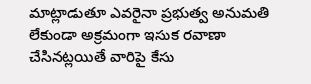మాట్లాడుతూ ఎవరైనా ప్రభుత్వ అనుమతి లేకుండా అక్రమంగా ఇసుక రవాణా చేసినట్లయితే వారిపై కేసు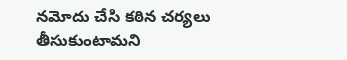నమోదు చేసి కఠిన చర్యలు తీసుకుంటామని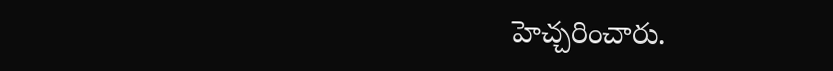హెచ్చరించారు.